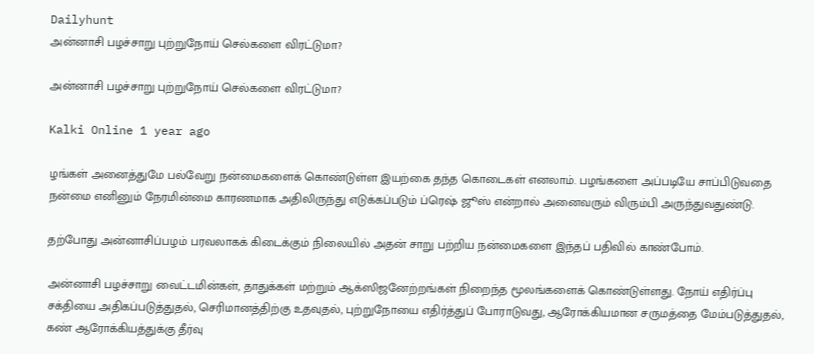Dailyhunt
அன்னாசி பழச்சாறு புற்றுநோய் செல்களை விரட்டுமா?

அன்னாசி பழச்சாறு புற்றுநோய் செல்களை விரட்டுமா?

Kalki Online 1 year ago

ழங்கள் அனைத்துமே பல்வேறு நன்மைகளைக் கொண்டுள்ள இயற்கை தந்த கொடைகள் எனலாம். பழங்களை அப்படியே சாப்பிடுவதை நன்மை எனினும் நேரமின்மை காரணமாக அதிலிருந்து எடுக்கப்படும் ப்ரெஷ் ஜூஸ் என்றால் அனைவரும் விரும்பி அருந்துவதுண்டு.

தற்போது அன்னாசிப்பழம் பரவலாகக் கிடைக்கும் நிலையில் அதன் சாறு பற்றிய நன்மைகளை இந்தப் பதிவில் காண்போம்.

அன்னாசி பழச்சாறு வைட்டமின்கள், தாதுக்கள் மற்றும் ஆக்ஸிஜனேற்றங்கள் நிறைந்த மூலங்களைக் கொண்டுள்ளது. நோய் எதிர்ப்பு சக்தியை அதிகப்படுத்துதல், செரிமானத்திற்கு உதவுதல், புற்றுநோயை எதிர்த்துப் போராடுவது, ஆரோக்கியமான சருமத்தை மேம்படுத்துதல், கண் ஆரோக்கியத்துக்கு தீர்வு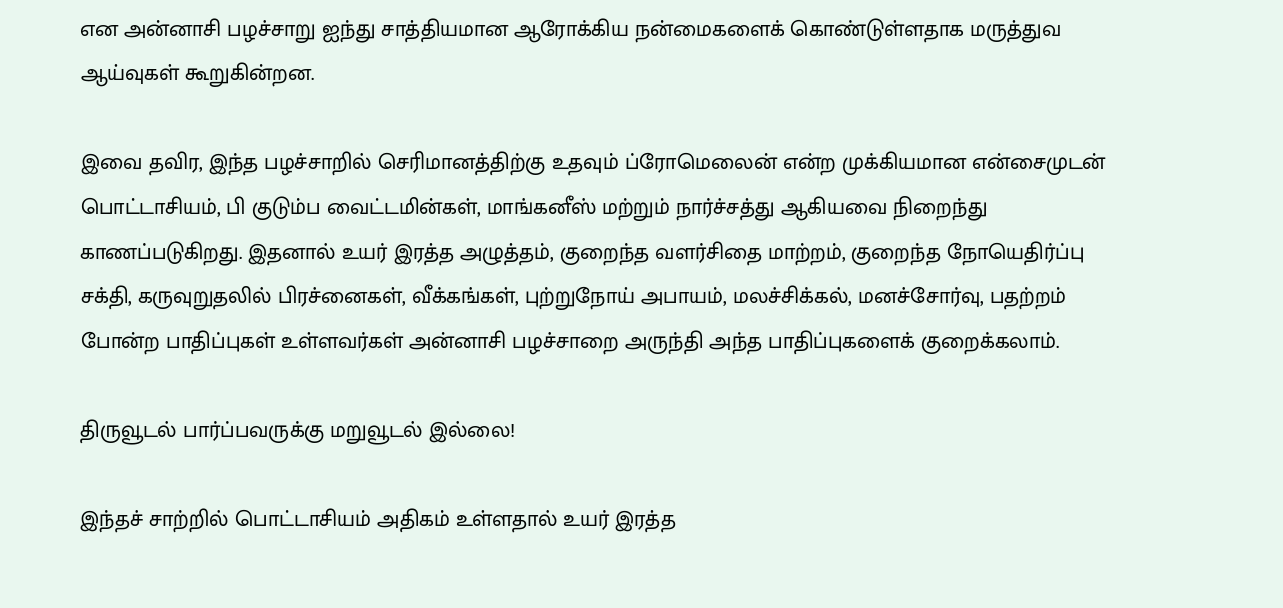என அன்னாசி பழச்சாறு ஐந்து சாத்தியமான ஆரோக்கிய நன்மைகளைக் கொண்டுள்ளதாக மருத்துவ ஆய்வுகள் கூறுகின்றன.

இவை தவிர, இந்த பழச்சாறில் செரிமானத்திற்கு உதவும் ப்ரோமெலைன் என்ற முக்கியமான என்சைமுடன் பொட்டாசியம், பி குடும்ப வைட்டமின்கள், மாங்கனீஸ் மற்றும் நார்ச்சத்து ஆகியவை நிறைந்து காணப்படுகிறது. இதனால் உயர் இரத்த அழுத்தம், குறைந்த வளர்சிதை மாற்றம், குறைந்த நோயெதிர்ப்பு சக்தி, கருவுறுதலில் பிரச்னைகள், வீக்கங்கள், புற்றுநோய் அபாயம், மலச்சிக்கல், மனச்சோர்வு, பதற்றம் போன்ற பாதிப்புகள் உள்ளவர்கள் அன்னாசி பழச்சாறை அருந்தி அந்த பாதிப்புகளைக் குறைக்கலாம்.

திருவூடல் பார்ப்பவருக்கு மறுவூடல் இல்லை!

இந்தச் சாற்றில் பொட்டாசியம் அதிகம் உள்ளதால் உயர் இரத்த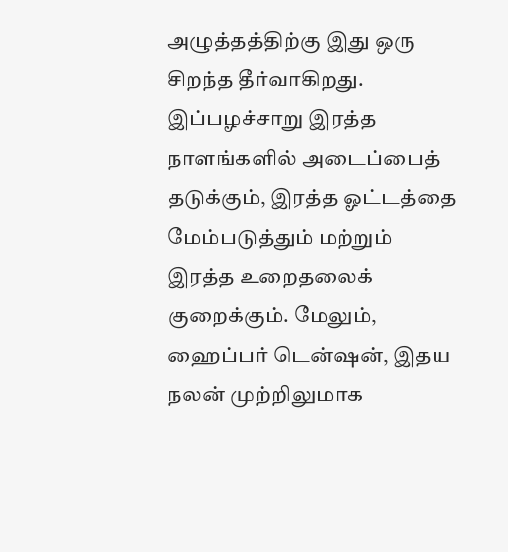அழுத்தத்திற்கு இது ஒரு சிறந்த தீர்வாகிறது. இப்பழச்சாறு இரத்த நாளங்களில் அடைப்பைத் தடுக்கும், இரத்த ஓட்டத்தை மேம்படுத்தும் மற்றும் இரத்த உறைதலைக் குறைக்கும். மேலும், ஹைப்பர் டென்ஷன், இதய நலன் முற்றிலுமாக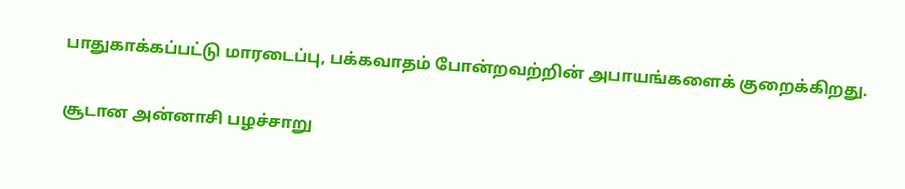பாதுகாக்கப்பட்டு மாரடைப்பு, பக்கவாதம் போன்றவற்றின் அபாயங்களைக் குறைக்கிறது.

சூடான அன்னாசி பழச்சாறு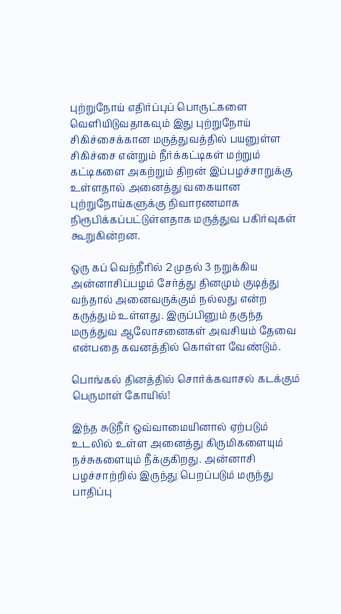புற்றுநோய் எதிர்ப்புப் பொருட்களை வெளியிடுவதாகவும் இது புற்றுநோய் சிகிச்சைக்கான மருத்துவத்தில் பயனுள்ள சிகிச்சை என்றும் நீர்க்கட்டிகள் மற்றும் கட்டிகளை அகற்றும் திறன் இப்பழச்சாறுக்கு உள்ளதால் அனைத்து வகையான புற்றுநோய்களுக்கு நிவாரணமாக நிரூபிக்கப்பட்டுள்ளதாக மருத்துவ பகிர்வுகள் கூறுகின்றன.

ஒரு கப் வெந்நீரில் 2 முதல் 3 நறுக்கிய அன்னாசிப்பழம் சேர்த்து தினமும் குடித்து வந்தால் அனைவருக்கும் நல்லது என்ற கருத்தும் உள்ளது. இருப்பினும் தகுந்த மருத்துவ ஆலோசனைகள் அவசியம் தேவை என்பதை கவனத்தில் கொள்ள வேண்டும்.

பொங்கல் தினத்தில் சொர்க்கவாசல் கடக்கும் பெருமாள் கோயில்!

இந்த சுடுநீர் ஒவ்வாமையினால் ஏற்படும் உடலில் உள்ள அனைத்து கிருமிகளையும் நச்சுகளையும் நீக்குகிறது. அன்னாசி பழச்சாற்றில் இருந்து பெறப்படும் மருந்து பாதிப்பு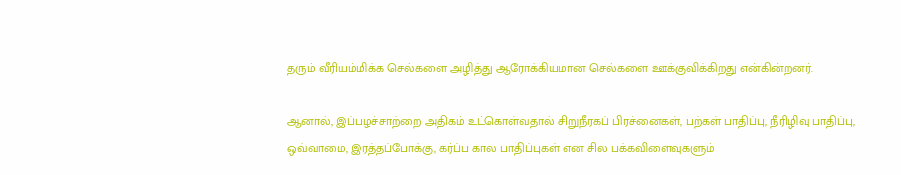தரும் வீரியம்மிக்க செல்களை அழித்து ஆரோக்கியமான செல்களை ஊக்குவிக்கிறது என்கின்றனர்.

ஆனால், இப்பழச்சாற்றை அதிகம் உட்கொள்வதால் சிறுநீரகப் பிரச்னைகள், பற்கள் பாதிப்பு, நீரிழிவு பாதிப்பு, ஒவ்வாமை, இரத்தப்போக்கு, கர்ப்ப கால பாதிப்புகள் என சில பக்கவிளைவுகளும்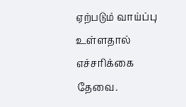ஏற்படும் வாய்ப்பு உள்ளதால் எச்சரிக்கை தேவை.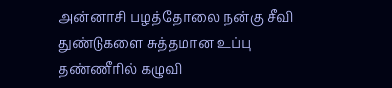அன்னாசி பழத்தோலை நன்கு சீவி துண்டுகளை சுத்தமான உப்பு தண்ணீரில் கழுவி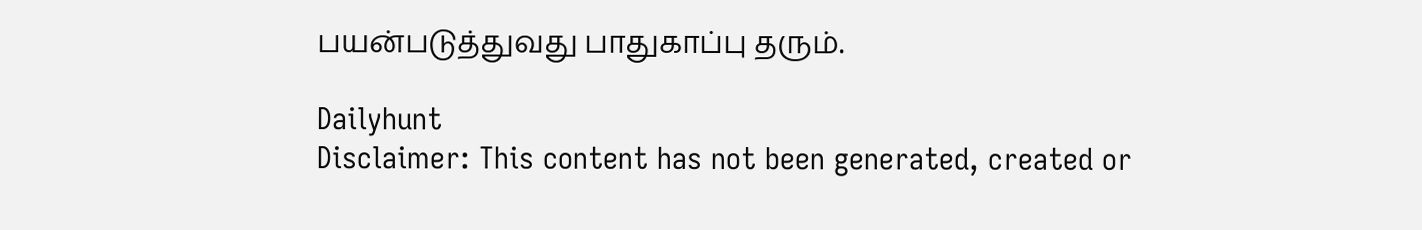பயன்படுத்துவது பாதுகாப்பு தரும்.

Dailyhunt
Disclaimer: This content has not been generated, created or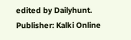edited by Dailyhunt. Publisher: Kalki Online